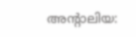അന്റാലിയ: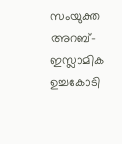സംയുക്ത അറബ്-ഇസ്ലാമിക ഉച്ചകോടി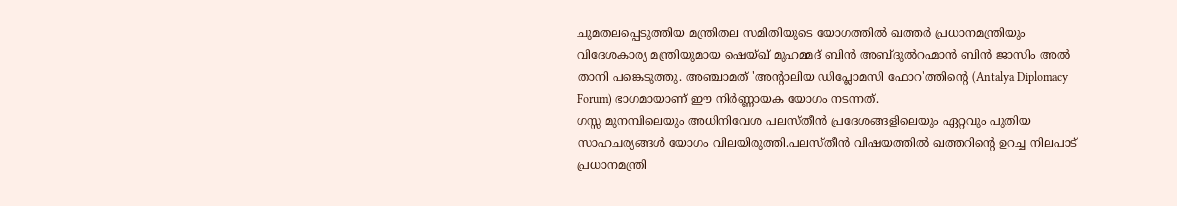ചുമതലപ്പെടുത്തിയ മന്ത്രിതല സമിതിയുടെ യോഗത്തിൽ ഖത്തർ പ്രധാനമന്ത്രിയും വിദേശകാര്യ മന്ത്രിയുമായ ഷെയ്ഖ് മുഹമ്മദ് ബിൻ അബ്ദുൽറഹ്മാൻ ബിൻ ജാസിം അൽ താനി പങ്കെടുത്തു. അഞ്ചാമത് 'അന്റാലിയ ഡിപ്ലോമസി ഫോറ'ത്തിന്റെ (Antalya Diplomacy Forum) ഭാഗമായാണ് ഈ നിർണ്ണായക യോഗം നടന്നത്.
ഗസ്സ മുനമ്പിലെയും അധിനിവേശ പലസ്തീൻ പ്രദേശങ്ങളിലെയും ഏറ്റവും പുതിയ സാഹചര്യങ്ങൾ യോഗം വിലയിരുത്തി.പലസ്തീൻ വിഷയത്തിൽ ഖത്തറിന്റെ ഉറച്ച നിലപാട് പ്രധാനമന്ത്രി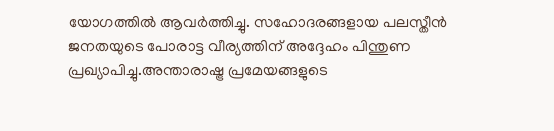യോഗത്തിൽ ആവർത്തിച്ചു. സഹോദരങ്ങളായ പലസ്തീൻ ജനതയുടെ പോരാട്ട വീര്യത്തിന് അദ്ദേഹം പിന്തുണ പ്രഖ്യാപിച്ചു.അന്താരാഷ്ട്ര പ്രമേയങ്ങളുടെ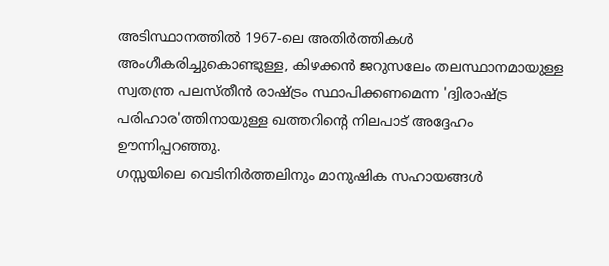അടിസ്ഥാനത്തിൽ 1967-ലെ അതിർത്തികൾ അംഗീകരിച്ചുകൊണ്ടുള്ള, കിഴക്കൻ ജറുസലേം തലസ്ഥാനമായുള്ള സ്വതന്ത്ര പലസ്തീൻ രാഷ്ട്രം സ്ഥാപിക്കണമെന്ന 'ദ്വിരാഷ്ട്ര പരിഹാര'ത്തിനായുള്ള ഖത്തറിന്റെ നിലപാട് അദ്ദേഹം ഊന്നിപ്പറഞ്ഞു.
ഗസ്സയിലെ വെടിനിർത്തലിനും മാനുഷിക സഹായങ്ങൾ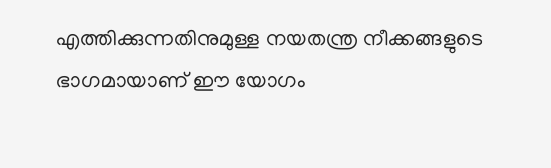എത്തിക്കുന്നതിനുമുള്ള നയതന്ത്ര നീക്കങ്ങളുടെ ഭാഗമായാണ് ഈ യോഗം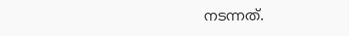നടന്നത്.